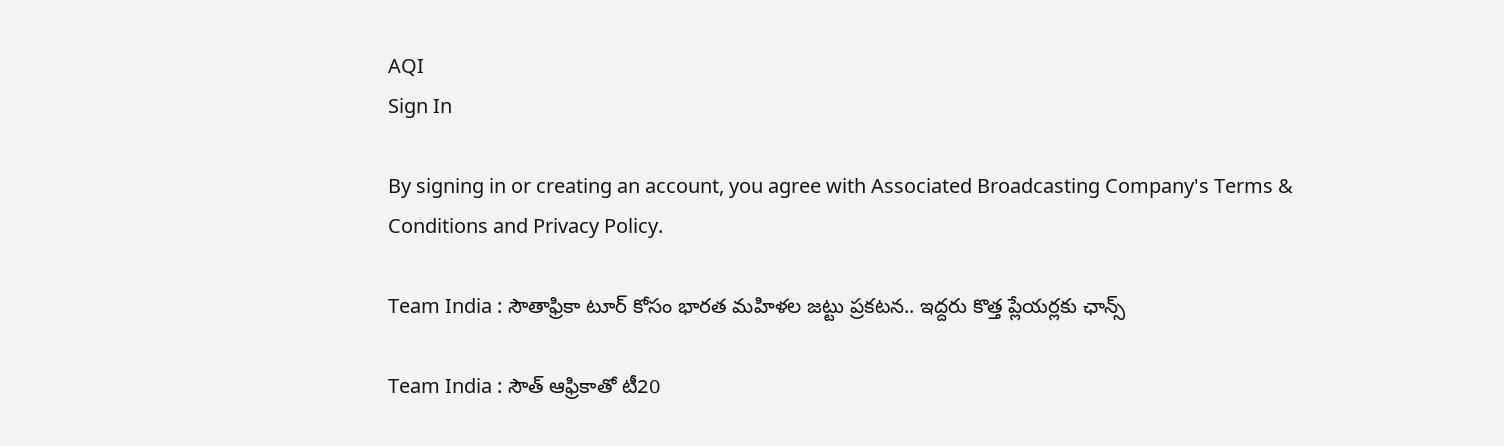AQI
Sign In

By signing in or creating an account, you agree with Associated Broadcasting Company's Terms & Conditions and Privacy Policy.

Team India : సౌతాఫ్రికా టూర్ కోసం భారత మహిళల జట్టు ప్రకటన.. ఇద్దరు కొత్త ప్లేయర్లకు ఛాన్స్

Team India : సౌత్ ఆఫ్రికాతో టీ20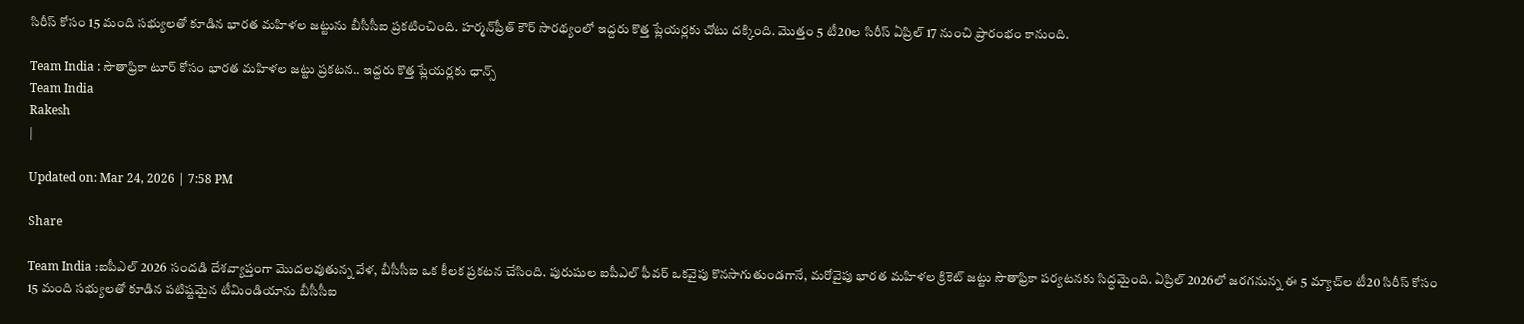సిరీస్ కోసం 15 మంది సభ్యులతో కూడిన భారత మహిళల జట్టును బీసీసీఐ ప్రకటించింది. హర్మన్‌ప్రీత్ కౌర్ సారథ్యంలో ఇద్దరు కొత్త ప్లేయర్లకు చోటు దక్కింది. మొత్తం 5 టీ20ల సిరీస్ ఏప్రిల్ 17 నుంచి ప్రారంభం కానుంది.

Team India : సౌతాఫ్రికా టూర్ కోసం భారత మహిళల జట్టు ప్రకటన.. ఇద్దరు కొత్త ప్లేయర్లకు ఛాన్స్
Team India
Rakesh
|

Updated on: Mar 24, 2026 | 7:58 PM

Share

Team India :ఐపీఎల్ 2026 సందడి దేశవ్యాప్తంగా మొదలవుతున్న వేళ, బీసీసీఐ ఒక కీలక ప్రకటన చేసింది. పురుషుల ఐపీఎల్ ఫీవర్ ఒకవైపు కొనసాగుతుండగానే, మరోవైపు భారత మహిళల క్రికెట్ జట్టు సౌతాఫ్రికా పర్యటనకు సిద్ధమైంది. ఏప్రిల్ 2026లో జరగనున్న ఈ 5 మ్యాచ్‌ల టీ20 సిరీస్ కోసం 15 మంది సభ్యులతో కూడిన పటిష్టమైన టీమిండియాను బీసీసీఐ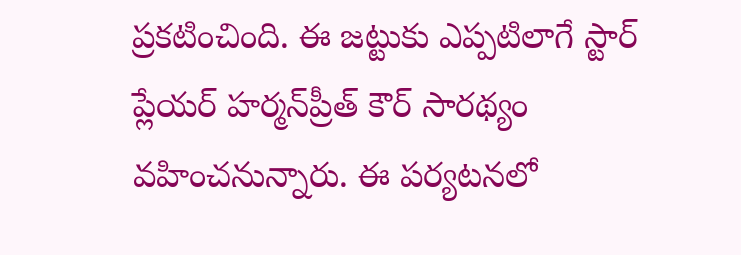ప్రకటించింది. ఈ జట్టుకు ఎప్పటిలాగే స్టార్ ప్లేయర్ హర్మన్‌ప్రీత్ కౌర్ సారథ్యం వహించనున్నారు. ఈ పర్యటనలో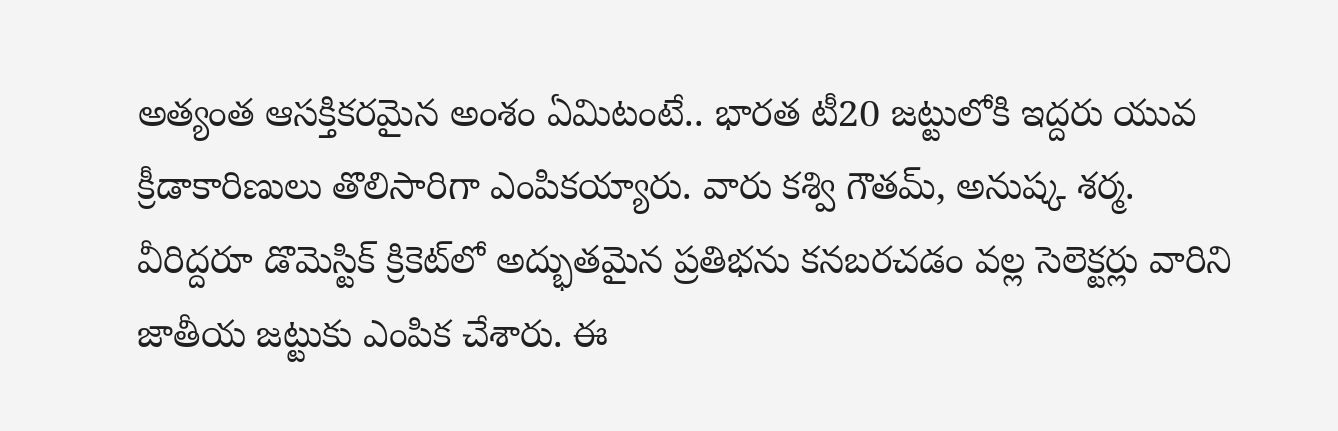అత్యంత ఆసక్తికరమైన అంశం ఏమిటంటే.. భారత టీ20 జట్టులోకి ఇద్దరు యువ క్రీడాకారిణులు తొలిసారిగా ఎంపికయ్యారు. వారు కశ్వి గౌతమ్, అనుష్క శర్మ. వీరిద్దరూ డొమెస్టిక్ క్రికెట్‌లో అద్భుతమైన ప్రతిభను కనబరచడం వల్ల సెలెక్టర్లు వారిని జాతీయ జట్టుకు ఎంపిక చేశారు. ఈ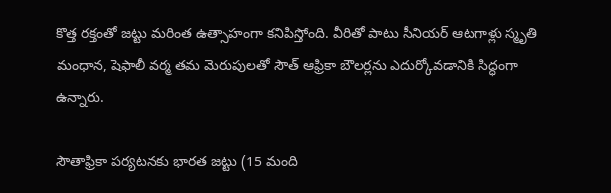కొత్త రక్తంతో జట్టు మరింత ఉత్సాహంగా కనిపిస్తోంది. వీరితో పాటు సీనియర్ ఆటగాళ్లు స్మృతి మంధాన, షెఫాలీ వర్మ తమ మెరుపులతో సౌత్ ఆఫ్రికా బౌలర్లను ఎదుర్కోవడానికి సిద్ధంగా ఉన్నారు.

సౌతాఫ్రికా పర్యటనకు భారత జట్టు (15 మంది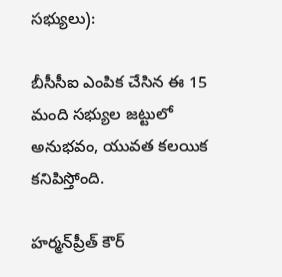సభ్యులు):

బీసీసీఐ ఎంపిక చేసిన ఈ 15 మంది సభ్యుల జట్టులో అనుభవం, యువత కలయిక కనిపిస్తోంది.

హర్మన్‌ప్రీత్ కౌర్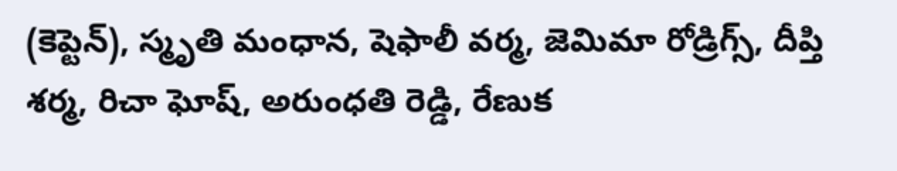(కెప్టెన్), స్మృతి మంధాన, షెఫాలీ వర్మ, జెమిమా రోడ్రిగ్స్, దీప్తి శర్మ, రిచా ఘోష్, అరుంధతి రెడ్డి, రేణుక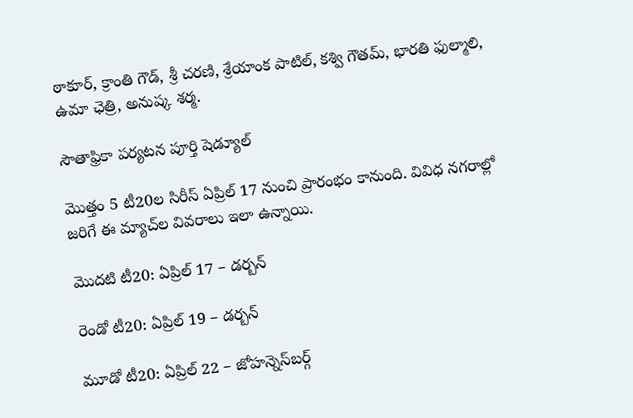ఠాకూర్, క్రాంతి గౌడ్, శ్రీ చరణి, శ్రేయాంక పాటిల్, కశ్వి గౌతమ్, భారతి ఫుల్మాలి, ఉమా ఛెత్రి, అనుష్క శర్మ.

సౌతాఫ్రికా పర్యటన పూర్తి షెడ్యూల్

మొత్తం 5 టీ20ల సిరీస్ ఏప్రిల్ 17 నుంచి ప్రారంభం కానుంది. వివిధ నగరాల్లో జరిగే ఈ మ్యాచ్‌ల వివరాలు ఇలా ఉన్నాయి.

మొదటి టీ20: ఏప్రిల్ 17 – డర్బన్

రెండో టీ20: ఏప్రిల్ 19 – డర్బన్

మూడో టీ20: ఏప్రిల్ 22 – జోహన్నెస్‌బర్గ్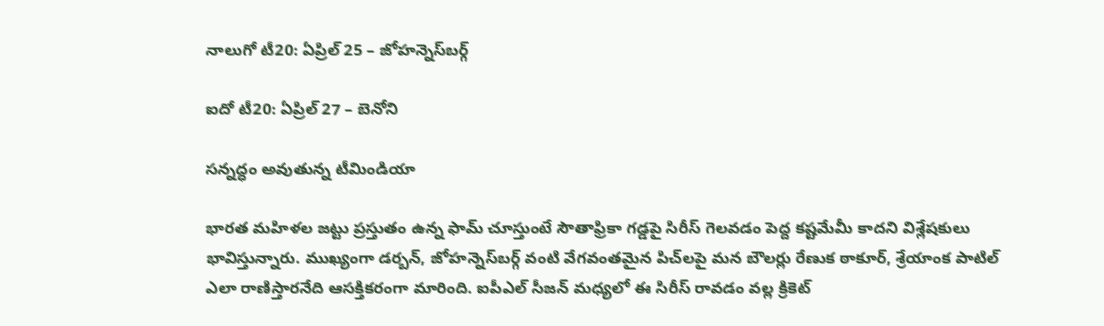నాలుగో టీ20: ఏప్రిల్ 25 – జోహన్నెస్‌బర్గ్

ఐదో టీ20: ఏప్రిల్ 27 – బెనోని

సన్నద్ధం అవుతున్న టీమిండియా

భారత మహిళల జట్టు ప్రస్తుతం ఉన్న ఫామ్ చూస్తుంటే సౌతాఫ్రికా గడ్డపై సిరీస్ గెలవడం పెద్ద కష్టమేమీ కాదని విశ్లేషకులు భావిస్తున్నారు. ముఖ్యంగా డర్బన్, జోహన్నెస్‌బర్గ్ వంటి వేగవంతమైన పిచ్‌లపై మన బౌలర్లు రేణుక ఠాకూర్, శ్రేయాంక పాటిల్ ఎలా రాణిస్తారనేది ఆసక్తికరంగా మారింది. ఐపీఎల్ సీజన్ మధ్యలో ఈ సిరీస్ రావడం వల్ల క్రికెట్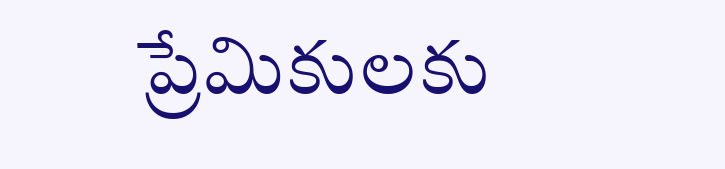ప్రేమికులకు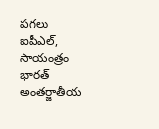పగలు ఐపీఎల్, సాయంత్రం భారత్ అంతర్జాతీయ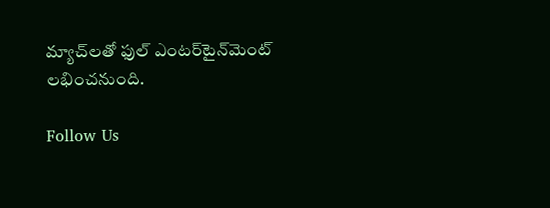మ్యాచ్‌లతో ఫుల్ ఎంటర్‌టైన్‌మెంట్ లభించనుంది.

Follow Us